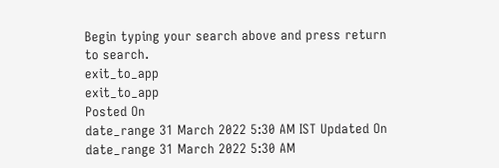Begin typing your search above and press return to search.
exit_to_app
exit_to_app
Posted On
date_range 31 March 2022 5:30 AM IST Updated On
date_range 31 March 2022 5:30 AM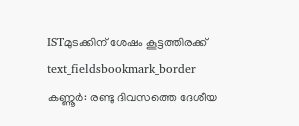ISTമുടക്കിന് ശേഷം കൂട്ടത്തിരക്ക്
text_fieldsbookmark_border
കണ്ണൂർ: രണ്ടു ദിവസത്തെ ദേശീയ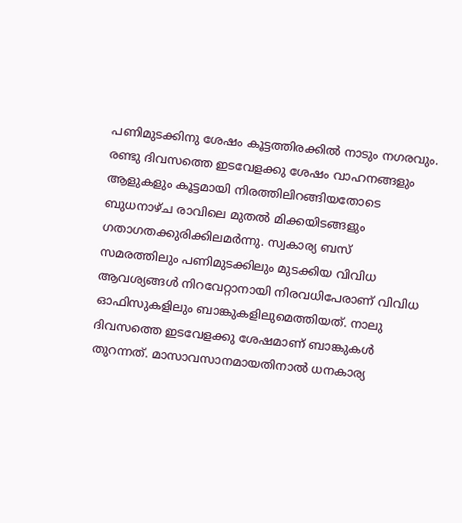പണിമുടക്കിനു ശേഷം കൂട്ടത്തിരക്കിൽ നാടും നഗരവും. രണ്ടു ദിവസത്തെ ഇടവേളക്കു ശേഷം വാഹനങ്ങളും ആളുകളും കൂട്ടമായി നിരത്തിലിറങ്ങിയതോടെ ബുധനാഴ്ച രാവിലെ മുതൽ മിക്കയിടങ്ങളും ഗതാഗതക്കുരിക്കിലമർന്നു. സ്വകാര്യ ബസ് സമരത്തിലും പണിമുടക്കിലും മുടക്കിയ വിവിധ ആവശ്യങ്ങൾ നിറവേറ്റാനായി നിരവധിപേരാണ് വിവിധ ഓഫിസുകളിലും ബാങ്കുകളിലുമെത്തിയത്. നാലു ദിവസത്തെ ഇടവേളക്കു ശേഷമാണ് ബാങ്കുകൾ തുറന്നത്. മാസാവസാനമായതിനാൽ ധനകാര്യ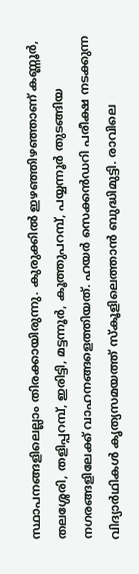സ്ഥാപനങ്ങളിലെല്ലാം തിരക്കായിരുന്നു. കുരുക്കിൽ ഇഴഞ്ഞിഴഞ്ഞാണ് കണ്ണൂർ, തലശ്ശേരി, തളിപ്പറമ്പ്, ഇരിട്ടി, മട്ടന്നൂർ, കൂത്തുപറമ്പ്, പയ്യന്നൂർ തുടങ്ങിയ നഗരങ്ങളിലേക്ക് വാഹനങ്ങളെത്തിയത്. ഹയർ സെക്കൻഡറി പരീക്ഷ നടക്കുന്ന വിദ്യാർഥികൾ കൃത്യസമയത്ത് സ്കൂളിലെത്താൻ ബുദ്ധിമുട്ടി. രാവിലെ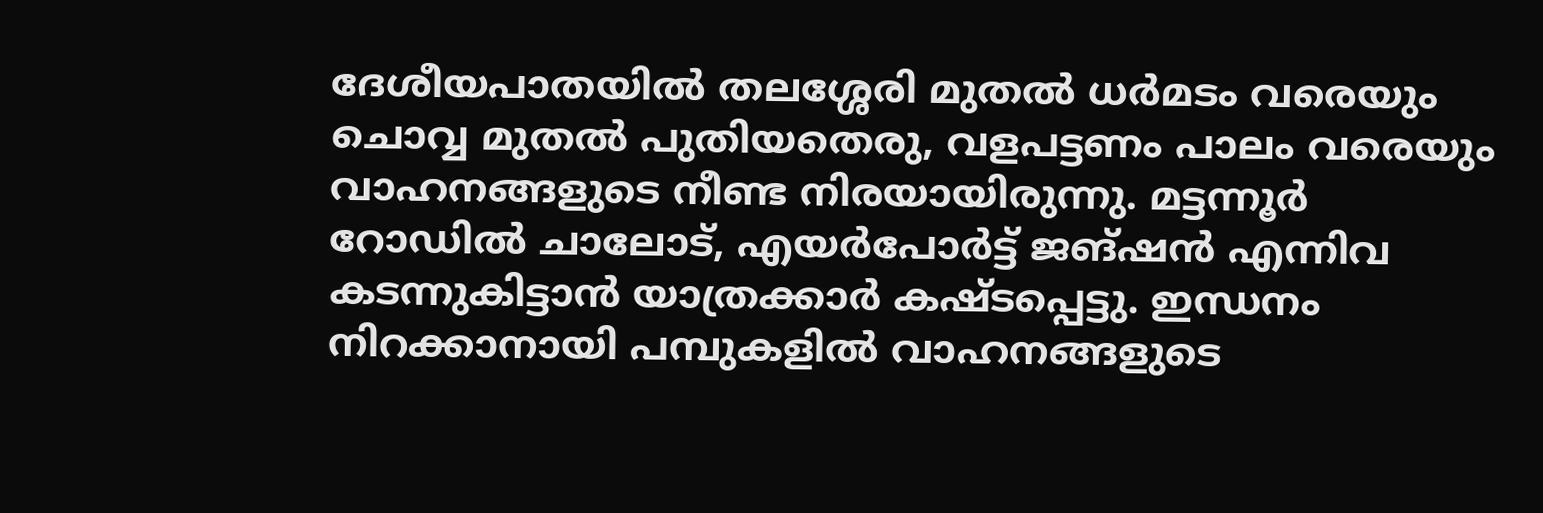ദേശീയപാതയിൽ തലശ്ശേരി മുതൽ ധർമടം വരെയും ചൊവ്വ മുതൽ പുതിയതെരു, വളപട്ടണം പാലം വരെയും വാഹനങ്ങളുടെ നീണ്ട നിരയായിരുന്നു. മട്ടന്നൂർ റോഡിൽ ചാലോട്, എയർപോർട്ട് ജങ്ഷൻ എന്നിവ കടന്നുകിട്ടാൻ യാത്രക്കാർ കഷ്ടപ്പെട്ടു. ഇന്ധനം നിറക്കാനായി പമ്പുകളിൽ വാഹനങ്ങളുടെ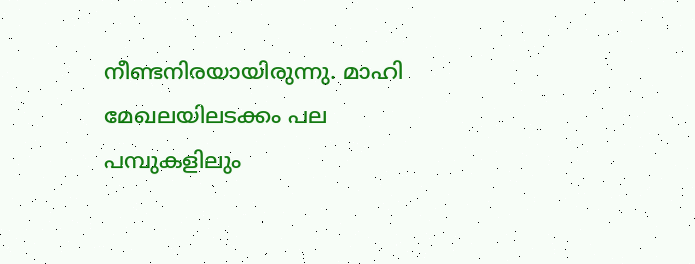നീണ്ടനിരയായിരുന്നു. മാഹി മേഖലയിലടക്കം പല പമ്പുകളിലും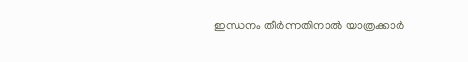ഇന്ധനം തീർന്നതിനാൽ യാത്രക്കാർ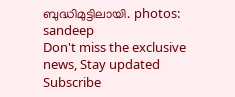ബുദ്ധിമുട്ടിലായി. photos: sandeep
Don't miss the exclusive news, Stay updated
Subscribe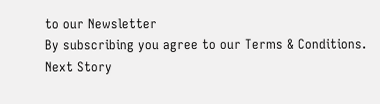to our Newsletter
By subscribing you agree to our Terms & Conditions.
Next Story